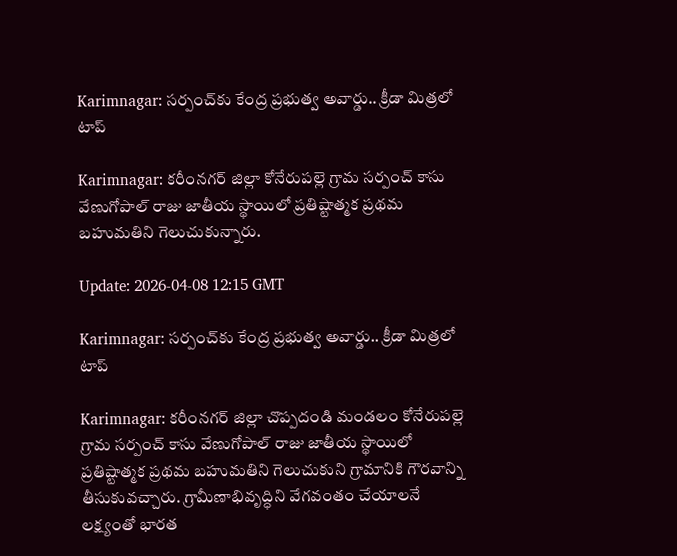Karimnagar: సర్పంచ్‌కు కేంద్ర ప్రభుత్వ అవార్డు.. క్రీడా మిత్రలో టాప్

Karimnagar: కరీంనగర్ జిల్లా కోనేరుపల్లె గ్రామ సర్పంచ్ కాసు వేణుగోపాల్ రాజు జాతీయ స్థాయిలో ప్రతిష్టాత్మక ప్రథమ బహుమతిని గెలుచుకున్నారు.

Update: 2026-04-08 12:15 GMT

Karimnagar: సర్పంచ్‌కు కేంద్ర ప్రభుత్వ అవార్డు.. క్రీడా మిత్రలో టాప్

Karimnagar: కరీంనగర్ జిల్లా చొప్పదండి మండలం కోనేరుపల్లె గ్రామ సర్పంచ్ కాసు వేణుగోపాల్ రాజు జాతీయ స్థాయిలో ప్రతిష్టాత్మక ప్రథమ బహుమతిని గెలుచుకుని గ్రామానికి గౌరవాన్ని తీసుకువచ్చారు. గ్రామీణాభివృద్ధిని వేగవంతం చేయాలనే లక్ష్యంతో భారత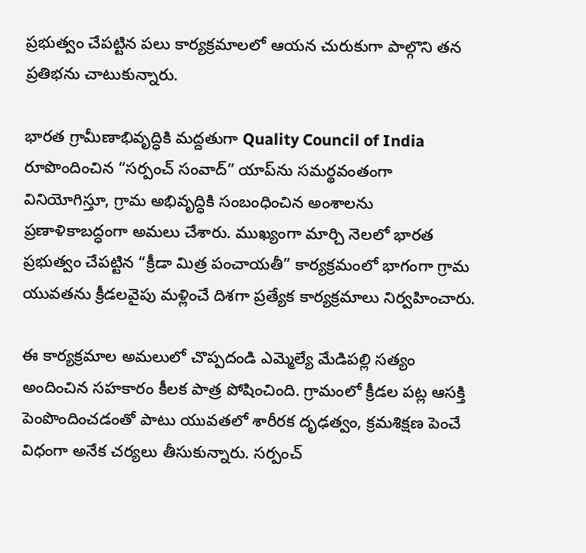ప్రభుత్వం చేపట్టిన పలు కార్యక్రమాలలో ఆయన చురుకుగా పాల్గొని తన ప్రతిభను చాటుకున్నారు.

భారత గ్రామీణాభివృద్ధికి మద్దతుగా Quality Council of India రూపొందించిన “సర్పంచ్ సంవాద్” యాప్‌ను సమర్థవంతంగా వినియోగిస్తూ, గ్రామ అభివృద్ధికి సంబంధించిన అంశాలను ప్రణాళికాబద్ధంగా అమలు చేశారు. ముఖ్యంగా మార్చి నెలలో భారత ప్రభుత్వం చేపట్టిన “క్రీడా మిత్ర పంచాయతీ” కార్యక్రమంలో భాగంగా గ్రామ యువతను క్రీడలవైపు మళ్లించే దిశగా ప్రత్యేక కార్యక్రమాలు నిర్వహించారు.

ఈ కార్యక్రమాల అమలులో చొప్పదండి ఎమ్మెల్యే మేడిపల్లి సత్యం అందించిన సహకారం కీలక పాత్ర పోషించింది. గ్రామంలో క్రీడల పట్ల ఆసక్తి పెంపొందించడంతో పాటు యువతలో శారీరక దృఢత్వం, క్రమశిక్షణ పెంచే విధంగా అనేక చర్యలు తీసుకున్నారు. సర్పంచ్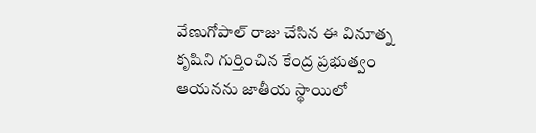వేణుగోపాల్ రాజు చేసిన ఈ వినూత్న కృషిని గుర్తించిన కేంద్ర ప్రభుత్వం ఆయనను జాతీయ స్థాయిలో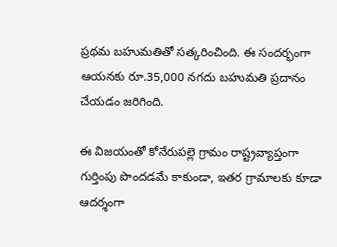ప్రథమ బహుమతితో సత్కరించింది. ఈ సందర్భంగా ఆయనకు రూ.35,000 నగదు బహుమతి ప్రదానం చేయడం జరిగింది.

ఈ విజయంతో కోనేరుపల్లె గ్రామం రాష్ట్రవ్యాప్తంగా గుర్తింపు పొందడమే కాకుండా, ఇతర గ్రామాలకు కూడా ఆదర్శంగా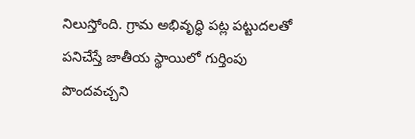నిలుస్తోంది. గ్రామ అభివృద్ధి పట్ల పట్టుదలతో పనిచేస్తే జాతీయ స్థాయిలో గుర్తింపు పొందవచ్చని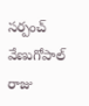సర్పంచ్ వేణుగోపాల్ రాజు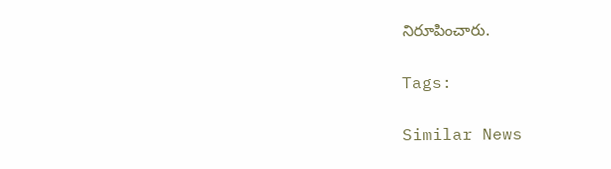నిరూపించారు.

Tags:

Similar News